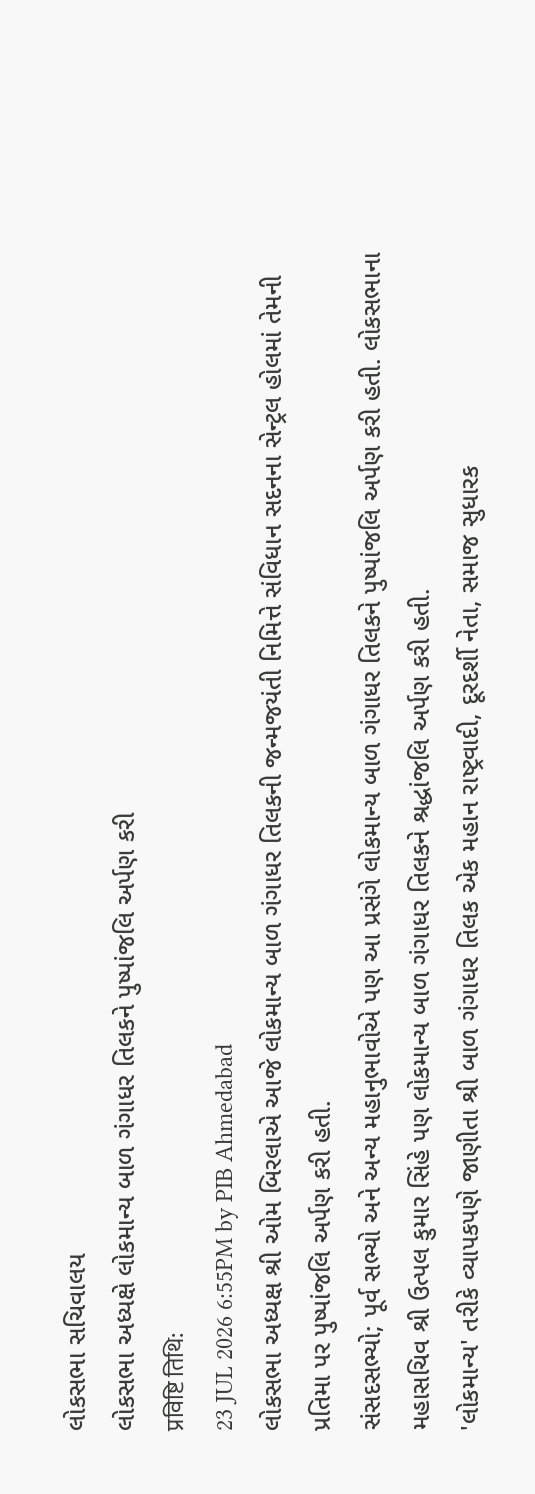લોકસભા સચિવાલય
લોકસભા અધ્યક્ષે લોકમાન્ય બાળ ગંગાધર તિલકને પુષ્પાંજલિ અર્પણ કરી
प्रविष्टि तिथि:
23 JUL 2026 6:55PM by PIB Ahmedabad
લોકસભા અધ્યક્ષ શ્રી ઓમ બિરલાએ આજે લોકમાન્ય બાળ ગંગાધર તિલકની જન્મજયંતી નિમિત્તે સંવિધાન સદનના સેન્ટ્રલ હોલમાં તેમની પ્રતિમા પર પુષ્પાંજલિ અર્પણ કરી હતી.
સંસદસભ્યો; પૂર્વ સભ્યો અને અન્ય મહાનુભાવોએ પણ આ પ્રસંગે લોકમાન્ય બાળ ગંગાધર તિલકને પુષ્પાંજલિ અર્પણ કરી હતી. લોકસભાના મહાસચિવ શ્રી ઉત્પલ કુમાર સિંહે પણ લોકમાન્ય બાળ ગંગાધર તિલકને શ્રદ્ધાંજલિ અર્પણ કરી હતી.
'લોકમાન્ય' તરીકે વ્યાપકપણે જાણીતા શ્રી બાળ ગંગાધર તિલક એક મહાન રાષ્ટ્રવાદી, દૂરદર્શી નેતા, સમાજ સુધારક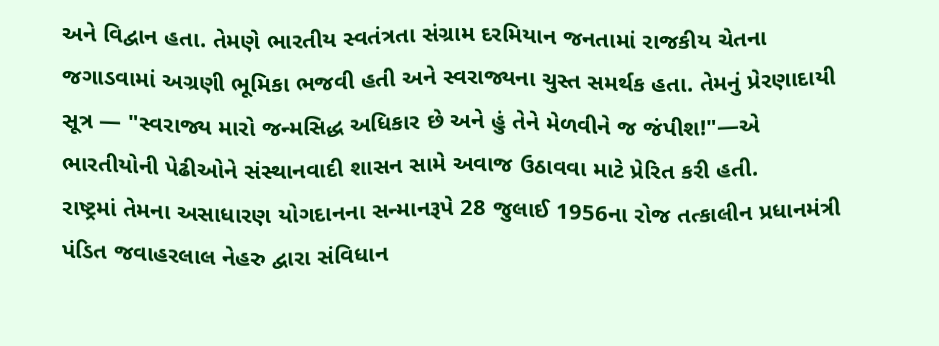અને વિદ્વાન હતા. તેમણે ભારતીય સ્વતંત્રતા સંગ્રામ દરમિયાન જનતામાં રાજકીય ચેતના જગાડવામાં અગ્રણી ભૂમિકા ભજવી હતી અને સ્વરાજ્યના ચુસ્ત સમર્થક હતા. તેમનું પ્રેરણાદાયી સૂત્ર — "સ્વરાજ્ય મારો જન્મસિદ્ધ અધિકાર છે અને હું તેને મેળવીને જ જંપીશ!"—એ ભારતીયોની પેઢીઓને સંસ્થાનવાદી શાસન સામે અવાજ ઉઠાવવા માટે પ્રેરિત કરી હતી.
રાષ્ટ્રમાં તેમના અસાધારણ યોગદાનના સન્માનરૂપે 28 જુલાઈ 1956ના રોજ તત્કાલીન પ્રધાનમંત્રી પંડિત જવાહરલાલ નેહરુ દ્વારા સંવિધાન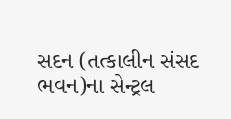સદન (તત્કાલીન સંસદ ભવન)ના સેન્ટ્રલ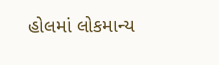હોલમાં લોકમાન્ય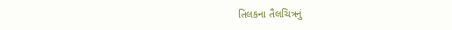તિલકના તૈલચિત્રનું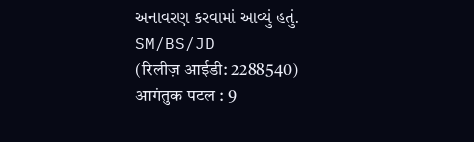અનાવરણ કરવામાં આવ્યું હતું.
SM/BS/JD
(रिलीज़ आईडी: 2288540)
आगंतुक पटल : 9